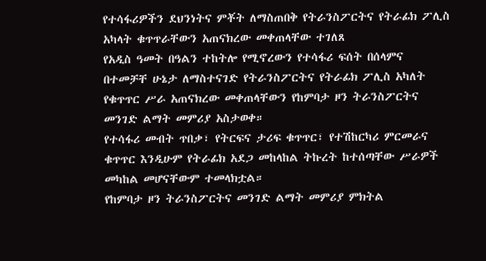የተሳፋሪዎችን ደህንነትና ምቾት ለማስጠበቅ የትራንስፖርትና የትራፊክ ፖሊስ አካላት ቁጥጥራቸውን አጠናክረው መቀጠላቸው ተገለጸ
የአዲስ ዓመት በዓልን ተከትሎ የሚኖረውን የተሳፋሪ ፍሰት በሰላምና በተመቻቸ ሁኔታ ለማስተናገድ የትራንስፖርትና የትራፊክ ፖሊስ አካለት የቁጥጥር ሥራ አጠናክረው መቀጠላቸውን የከምባታ ዞን ትራንስፖርትና መንገድ ልማት መምሪያ አስታወቀ።
የተሳፋሪ መብት ጥበቃ፣ የትርፍና ታሪፍ ቁጥጥር፣ የተሽከርካሪ ምርመራና ቁጥጥር እንዲሁም የትራፊክ አደጋ መከላከል ትኩረት ከተሰጣቸው ሥራዎች መካከል መሆናቸውም ተመላክቷል።
የከምባታ ዞን ትራንስፖርትና መንገድ ልማት መምሪያ ምክትል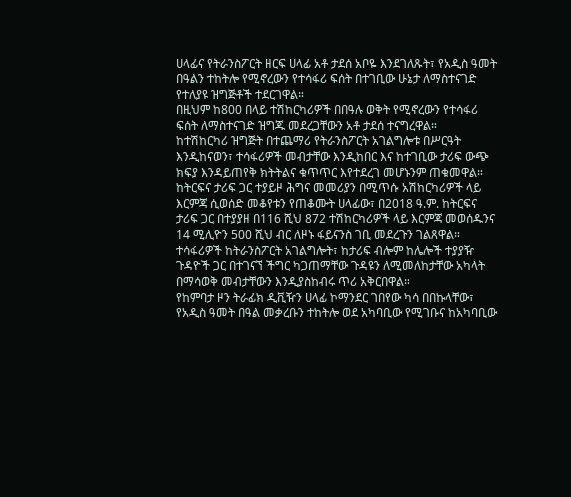ሀላፊና የትራንስፖርት ዘርፍ ሀላፊ አቶ ታደሰ አቦዬ እንደገለጹት፣ የአዲስ ዓመት በዓልን ተከትሎ የሚኖረውን የተሳፋሪ ፍሰት በተገቢው ሁኔታ ለማስተናገድ የተለያዩ ዝግጅቶች ተደርገዋል።
በዚህም ከ800 በላይ ተሽከርካሪዎች በበዓሉ ወቅት የሚኖረውን የተሳፋሪ ፍሰት ለማስተናገድ ዝግጁ መደረጋቸውን አቶ ታደሰ ተናግረዋል።
ከተሽከርካሪ ዝግጅት በተጨማሪ የትራንስፖርት አገልግሎቱ በሥርዓት እንዲከናወን፣ ተሳፋሪዎች መብታቸው እንዲከበር እና ከተገቢው ታሪፍ ውጭ ክፍያ እንዳይጠየቅ ክትትልና ቁጥጥር እየተደረገ መሆኑንም ጠቁመዋል።
ከትርፍና ታሪፍ ጋር ተያይዞ ሕግና መመሪያን በሚጥሱ አሽከርካሪዎች ላይ እርምጃ ሲወሰድ መቆየቱን የጠቆሙት ሀላፊው፣ በ2018 ዓ.ም. ከትርፍና ታሪፍ ጋር በተያያዘ በ116 ሺህ 872 ተሽከርካሪዎች ላይ እርምጃ መወሰዱንና 14 ሚሊዮን 500 ሺህ ብር ለዞኑ ፋይናንስ ገቢ መደረጉን ገልጸዋል።
ተሳፋሪዎች ከትራንስፖርት አገልግሎት፣ ከታሪፍ ብሎም ከሌሎች ተያያዥ ጉዳዮች ጋር በተገናኘ ችግር ካጋጠማቸው ጉዳዩን ለሚመለከታቸው አካላት በማሳወቅ መብታቸውን እንዲያስከብሩ ጥሪ አቅርበዋል።
የከምባታ ዞን ትራፊክ ዲቪዥን ሀላፊ ኮማንደር ገበየው ካሳ በበኩላቸው፣ የአዲስ ዓመት በዓል መቃረቡን ተከትሎ ወደ አካባቢው የሚገቡና ከአካባቢው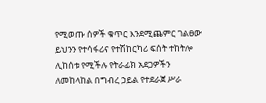የሚወጡ ሰዎች ቁጥር እንደሚጨምር ገልፀው ይህንን የተሳፋሪና የተሽከርካሪ ፍሰት ተከትሎ ሊከሰቱ የሚችሉ የትራፊክ አደጋዎችን ለመከላከል በግብረ ኃይል የተደራጀ ሥራ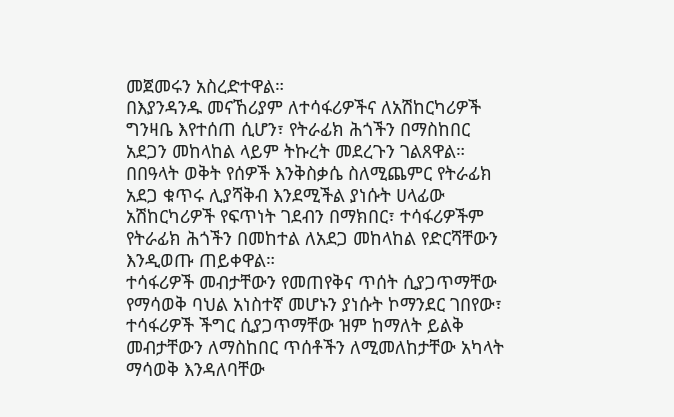መጀመሩን አስረድተዋል።
በእያንዳንዱ መናኸሪያም ለተሳፋሪዎችና ለአሽከርካሪዎች ግንዛቤ እየተሰጠ ሲሆን፣ የትራፊክ ሕጎችን በማስከበር አደጋን መከላከል ላይም ትኩረት መደረጉን ገልጸዋል።
በበዓላት ወቅት የሰዎች እንቅስቃሴ ስለሚጨምር የትራፊክ አደጋ ቁጥሩ ሊያሻቅብ እንደሚችል ያነሱት ሀላፊው አሽከርካሪዎች የፍጥነት ገደብን በማክበር፣ ተሳፋሪዎችም የትራፊክ ሕጎችን በመከተል ለአደጋ መከላከል የድርሻቸውን እንዲወጡ ጠይቀዋል።
ተሳፋሪዎች መብታቸውን የመጠየቅና ጥሰት ሲያጋጥማቸው የማሳወቅ ባህል አነስተኛ መሆኑን ያነሱት ኮማንደር ገበየው፣ ተሳፋሪዎች ችግር ሲያጋጥማቸው ዝም ከማለት ይልቅ መብታቸውን ለማስከበር ጥሰቶችን ለሚመለከታቸው አካላት ማሳወቅ እንዳለባቸው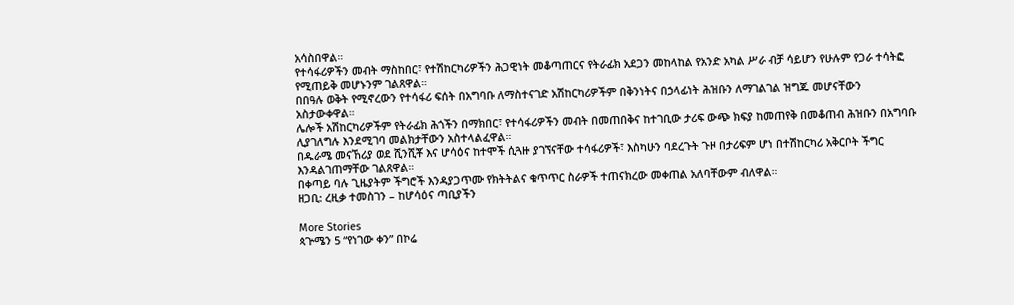አሳስበዋል።
የተሳፋሪዎችን መብት ማስከበር፣ የተሽከርካሪዎችን ሕጋዊነት መቆጣጠርና የትራፊክ አደጋን መከላከል የአንድ አካል ሥራ ብቻ ሳይሆን የሁሉም የጋራ ተሳትፎ የሚጠይቅ መሆኑንም ገልጸዋል።
በበዓሉ ወቅት የሚኖረውን የተሳፋሪ ፍሰት በአግባቡ ለማስተናገድ አሽከርካሪዎችም በቅንነትና በኃላፊነት ሕዝቡን ለማገልገል ዝግጁ መሆናቸውን አስታውቀዋል።
ሌሎች አሽከርካሪዎችም የትራፊክ ሕጎችን በማክበር፣ የተሳፋሪዎችን መብት በመጠበቅና ከተገቢው ታሪፍ ውጭ ክፍያ ከመጠየቅ በመቆጠብ ሕዝቡን በአግባቡ ሊያገለግሉ እንደሚገባ መልክታቸውን አስተላልፈዋል።
በዱራሜ መናኸሪያ ወደ ሺንሺቾ እና ሆሳዕና ከተሞች ሲጓዙ ያገኘናቸው ተሳፋሪዎች፣ እስካሁን ባደረጉት ጉዞ በታሪፍም ሆነ በተሽከርካሪ አቅርቦት ችግር እንዳልገጠማቸው ገልጸዋል።
በቀጣይ ባሉ ጊዜያትም ችግሮች እንዳያጋጥሙ የክትትልና ቁጥጥር ስራዎች ተጠናክረው መቀጠል አለባቸውም ብለዋል።
ዘጋቢ: ረዚቃ ተመስገን – ከሆሳዕና ጣቢያችን

More Stories
ጳጕሜን 5 “የነገው ቀን” በኮሬ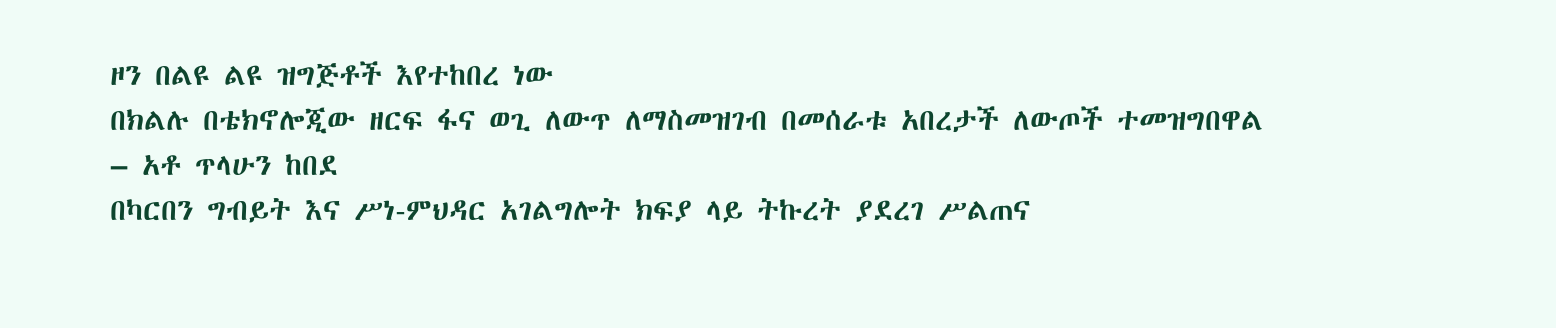ዞን በልዩ ልዩ ዝግጅቶች እየተከበረ ነው
በክልሉ በቴክኖሎጂው ዘርፍ ፋና ወጊ ለውጥ ለማስመዝገብ በመሰራቱ አበረታች ለውጦች ተመዝግበዋል – አቶ ጥላሁን ከበደ
በካርበን ግብይት እና ሥነ-ምህዳር አገልግሎት ክፍያ ላይ ትኩረት ያደረገ ሥልጠና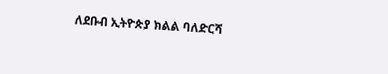ለደቡብ ኢትዮጵያ ክልል ባለድርሻ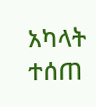አካላት ተሰጠ